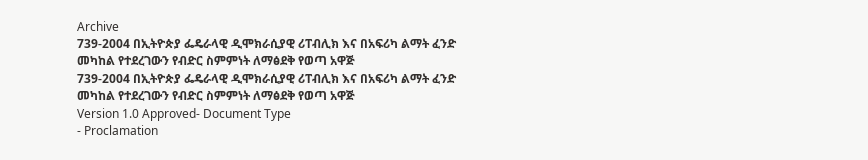Archive
739-2004 በኢትዮጵያ ፌዴራላዊ ዲሞክራሲያዊ ሪፐብሊክ እና በአፍሪካ ልማት ፈንድ መካከል የተደረገውን የብድር ስምምነት ለማፅደቅ የወጣ አዋጅ
739-2004 በኢትዮጵያ ፌዴራላዊ ዲሞክራሲያዊ ሪፐብሊክ እና በአፍሪካ ልማት ፈንድ መካከል የተደረገውን የብድር ስምምነት ለማፅደቅ የወጣ አዋጅ
Version 1.0 Approved- Document Type
- Proclamation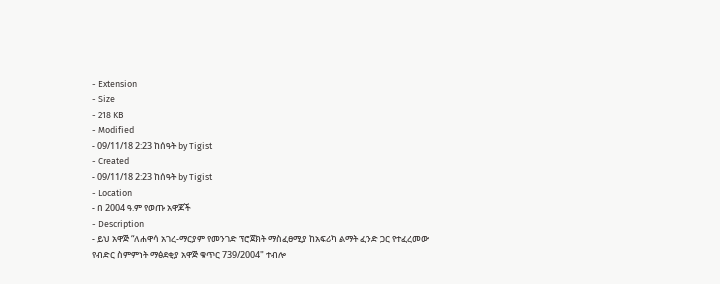- Extension
- Size
- 218 KB
- Modified
- 09/11/18 2:23 ከሰዓት by Tigist
- Created
- 09/11/18 2:23 ከሰዓት by Tigist
- Location
- በ 2004 ዓ.ም የወጡ አዋጆች
- Description
- ይህ አዋጅ “ለሐዋሳ አገረ-ማርያም የመንገድ ፕሮጀክት ማስፈፀሚያ ከአፍሪካ ልማት ፈንድ ጋር የተፈረመው የብድር ስምምነት ማፅደቂያ አዋጅ ቁጥር 739/2004" ተብሎ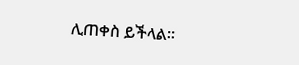ሊጠቀስ ይችላል፡፡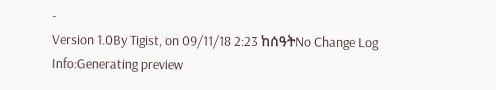-
Version 1.0By Tigist, on 09/11/18 2:23 ከሰዓትNo Change Log
Info:Generating preview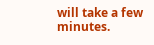will take a few minutes.